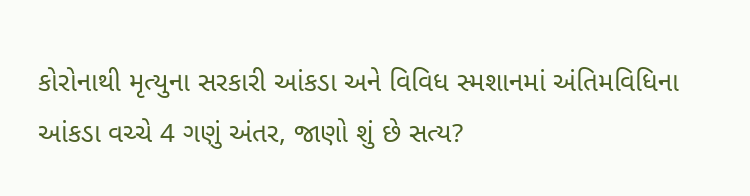કોરોનાથી મૃત્યુના સરકારી આંકડા અને વિવિધ સ્મશાનમાં અંતિમવિધિના આંકડા વચ્ચે 4 ગણું અંતર, જાણો શું છે સત્ય?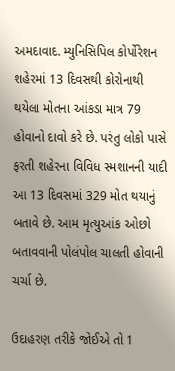અમદાવાદ. મ્યુનિસિપિલ કોર્પોરેશન શહેરમાં 13 દિવસથી કોરોનાથી થયેલા મોતના આંકડા માત્ર 79 હોવાનો દાવો કરે છે. પરંતુ લોકો પાસે ફરતી શહેરના વિવિધ સ્મશાનની યાદી આ 13 દિવસમાં 329 મોત થયાનું બતાવે છે. આમ મૃત્યુઆંક ઓછો બતાવવાની પોલંપોલ ચાલતી હોવાની ચર્ચા છે.

ઉદાહરણ તરીકે જોઈએ તો 1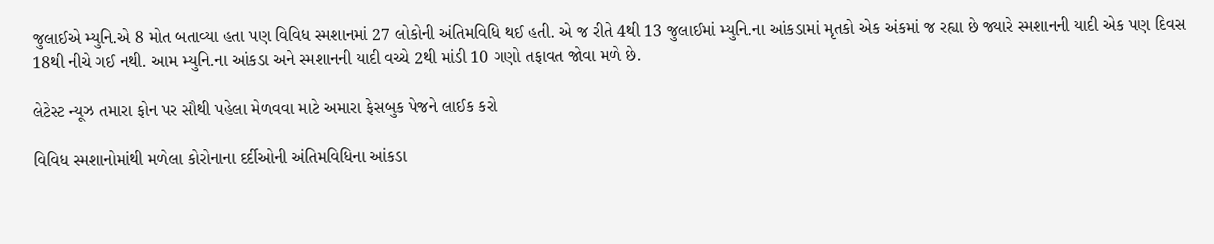જુલાઈએ મ્યુનિ.એ 8 મોત બતાવ્યા હતા પણ વિવિધ સ્મશાનમાં 27 લોકોની અંતિમવિધિ થઈ હતી. એ જ રીતે 4થી 13 જુલાઈમાં મ્યુનિ.ના આંકડામાં મૃતકો એક અંકમાં જ રહ્યા છે જ્યારે સ્મશાનની યાદી એક પણ દિવસ 18થી નીચે ગઈ નથી. આમ મ્યુનિ.ના આંકડા અને સ્મશાનની યાદી વચ્ચે 2થી માંડી 10 ગણો તફાવત જોવા મળે છે.

લેટેસ્ટ ન્યૂઝ તમારા ફોન પર સૌથી પહેલા મેળવવા માટે અમારા ફેસબુક પેજને લાઈક કરો

વિવિધ સ્મશાનોમાંથી મળેલા કોરોનાના દર્દીઓની અંતિમવિધિના આંકડા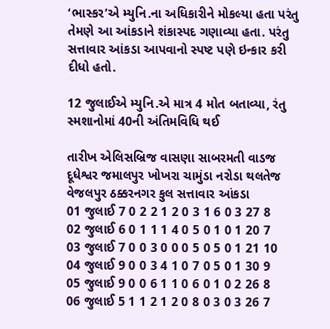‘ભાસ્કર’એ મ્યુનિ.ના અધિકારીને મોકલ્યા હતા પરંતુ તેમણે આ આંકડાને શંકાસ્પદ ગણાવ્યા હતા. પરંતુ સત્તાવાર આંકડા આપવાનો સ્પષ્ટ પણે ઇન્કાર કરી દીધો હતો.

12 જુલાઈએ મ્યુનિ.એ માત્ર 4 મોત બતાવ્યા, રંતુ સ્મશાનોમાં 40ની અંતિમવિધિ થઈ

તારીખ એલિસબ્રિજ વાસણા સાબરમતી વાડજ દૂધેશ્વર જમાલપુર ખોખરા ચામુંડા નરોડા થલતેજ વેજલપુર ઠક્કરનગર કુલ સત્તાવાર આંકડા
01 જુલાઈ 7 0 2 2 1 2 0 3 1 6 0 3 27 8
02 જુલાઈ 6 0 1 1 1 4 0 5 0 1 0 1 20 7
03 જુલાઈ 7 0 0 3 0 0 0 5 0 5 0 1 21 10
04 જુલાઈ 9 0 0 3 4 1 0 7 0 5 0 1 30 9
05 જુલાઈ 9 0 0 6 1 1 0 6 0 1 0 2 26 8
06 જુલાઈ 5 1 1 2 1 2 0 8 0 3 0 3 26 7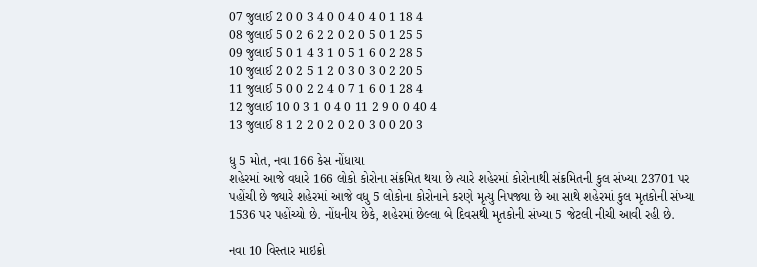07 જુલાઈ 2 0 0 3 4 0 0 4 0 4 0 1 18 4
08 જુલાઈ 5 0 2 6 2 2 0 2 0 5 0 1 25 5
09 જુલાઈ 5 0 1 4 3 1 0 5 1 6 0 2 28 5
10 જુલાઈ 2 0 2 5 1 2 0 3 0 3 0 2 20 5
11 જુલાઈ 5 0 0 2 2 4 0 7 1 6 0 1 28 4
12 જુલાઈ 10 0 3 1 0 4 0 11 2 9 0 0 40 4
13 જુલાઈ 8 1 2 2 0 2 0 2 0 3 0 0 20 3

ધુ 5 મોત, નવા 166 કેસ નોંધાયા
શહેરમાં આજે વધારે 166 લોકો કોરોના સંક્રમિત થયા છે ત્યારે શહેરમાં કોરોનાથી સંક્રમિતની કુલ સંખ્યા 23701 પર પહોંચી છે જ્યારે શહેરમાં આજે વધુ 5 લોકોના કોરોનાને કરણે મૃત્યુ નિપજ્યા છે આ સાથે શહેરમાં કુલ મૃતકોની સંખ્યા 1536 પર પહોંચ્યો છે. નોંધનીય છેકે, શહેરમાં છેલ્લા બે દિવસથી મૃતકોની સંખ્યા 5 જેટલી નીચી આવી રહી છે.

નવા 10 વિસ્તાર માઇક્રો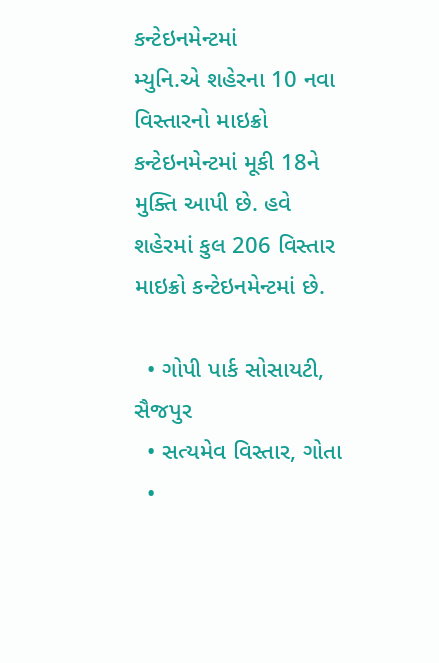કન્ટેઇનમેન્ટમાં
મ્યુનિ.એ શહેરના 10 નવા વિસ્તારનો માઇક્રો કન્ટેઇનમેન્ટમાં મૂકી 18ને મુક્તિ આપી છે. હવે શહેરમાં કુલ 206 વિસ્તાર માઇક્રો કન્ટેઇનમેન્ટમાં છે.

  • ગોપી પાર્ક સોસાયટી, સૈજપુર
  • સત્યમેવ વિસ્તાર, ગોતા
  •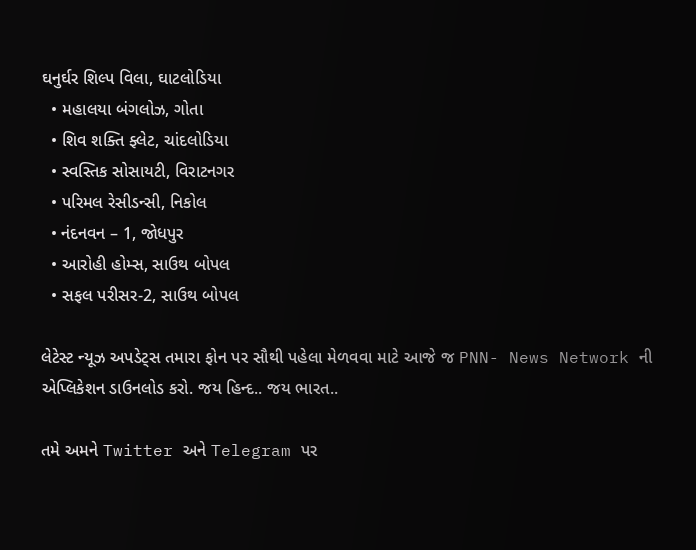ઘનુર્ઘર શિલ્પ વિલા, ઘાટલોડિયા
  • મહાલયા બંગલોઝ, ગોતા
  • શિવ શક્તિ ફ્લેટ, ચાંદલોડિયા
  • સ્વસ્તિક સોસાયટી, વિરાટનગર
  • પરિમલ રેસીડન્સી, નિકોલ
  • નંદનવન – 1, જોધપુર
  • આરોહી હોમ્સ, સાઉથ બોપલ
  • સફલ પરીસર-2, સાઉથ બોપલ

લેટેસ્ટ ન્યૂઝ અપડેટ્સ તમારા ફોન પર સૌથી પહેલા મેળવવા માટે આજે જ PNN- News Network ની એપ્લિકેશન ડાઉનલોડ કરો. જય હિન્દ.. જય ભારત..

તમે અમને Twitter અને Telegram પર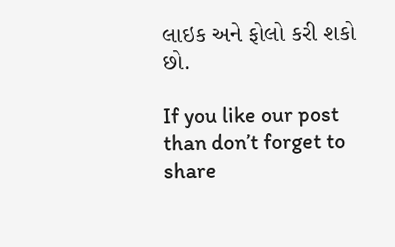લાઇક અને ફોલો કરી શકો છો.

If you like our post than don’t forget to share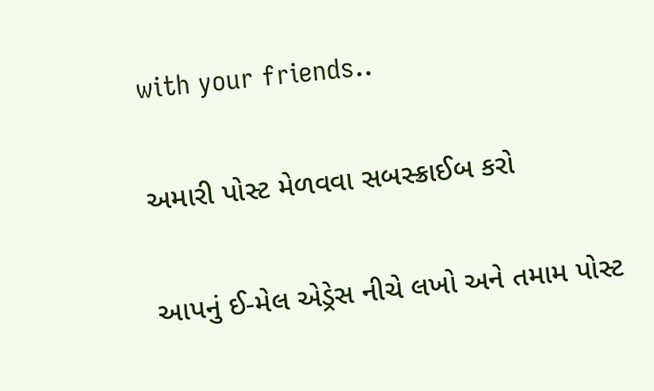with your friends..

અમારી પોસ્ટ મેળવવા સબસ્ક્રાઈબ કરો

આપનું ઈ-મેલ એડ્રેસ નીચે લખો અને તમામ પોસ્ટ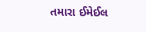તમારા ઈમેઈલ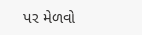પર મેળવો